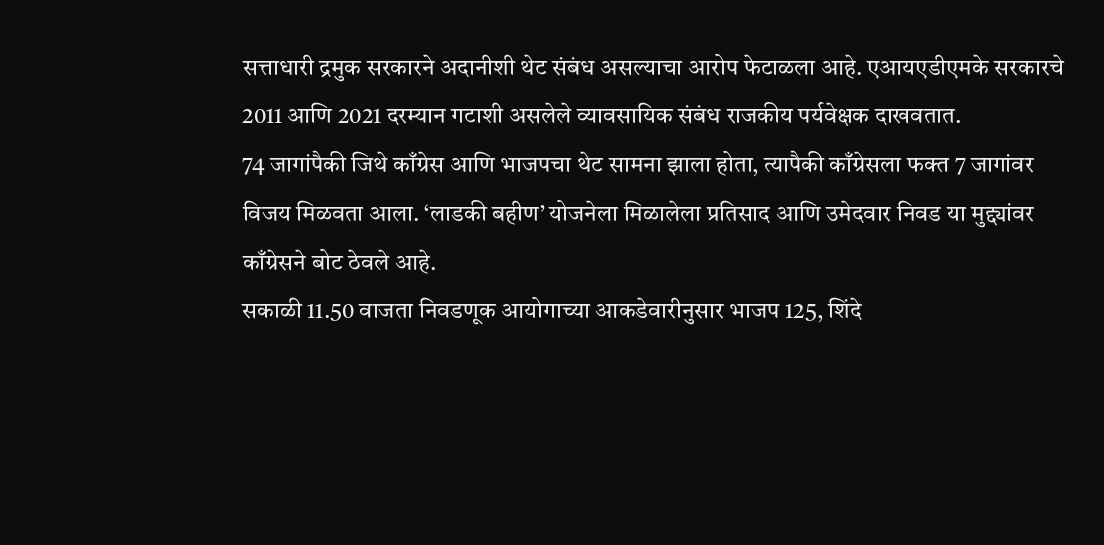सत्ताधारी द्रमुक सरकारने अदानीशी थेट संबंध असल्याचा आरोप फेटाळला आहे. एआयएडीएमके सरकारचे 2011 आणि 2021 दरम्यान गटाशी असलेले व्यावसायिक संबंध राजकीय पर्यवेक्षक दाखवतात.
74 जागांपैकी जिथे काँग्रेस आणि भाजपचा थेट सामना झाला होता, त्यापैकी काँग्रेसला फक्त 7 जागांवर विजय मिळवता आला. ‘लाडकी बहीण’ योजनेला मिळालेला प्रतिसाद आणि उमेदवार निवड या मुद्द्यांवर काँग्रेसने बोट ठेवले आहे.
सकाळी 11.50 वाजता निवडणूक आयोगाच्या आकडेवारीनुसार भाजप 125, शिंदे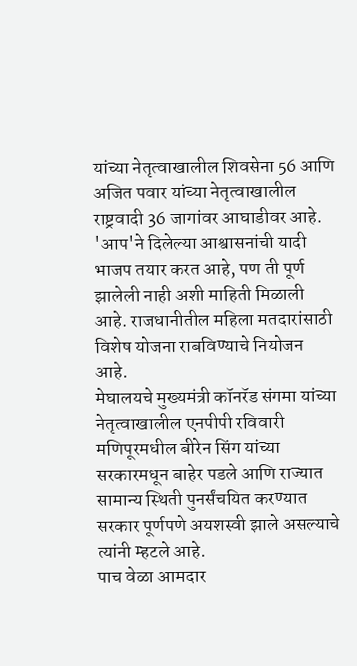यांच्या नेतृत्वाखालील शिवसेना 56 आणि अजित पवार यांच्या नेतृत्वाखालील राष्ट्रवादी 36 जागांवर आघाडीवर आहे.
'आप'ने दिलेल्या आश्वासनांची यादी भाजप तयार करत आहे, पण ती पूर्ण झालेली नाही अशी माहिती मिळाली आहे. राजधानीतील महिला मतदारांसाठी विशेष योजना राबविण्याचे नियोजन आहे.
मेघालयचे मुख्यमंत्री कॉनरॅड संगमा यांच्या नेतृत्वाखालील एनपीपी रविवारी मणिपूरमधील बीरेन सिंग यांच्या सरकारमधून बाहेर पडले आणि राज्यात सामान्य स्थिती पुनर्संचयित करण्यात सरकार पूर्णपणे अयशस्वी झाले असल्याचे त्यांनी म्हटले आहे.
पाच वेळा आमदार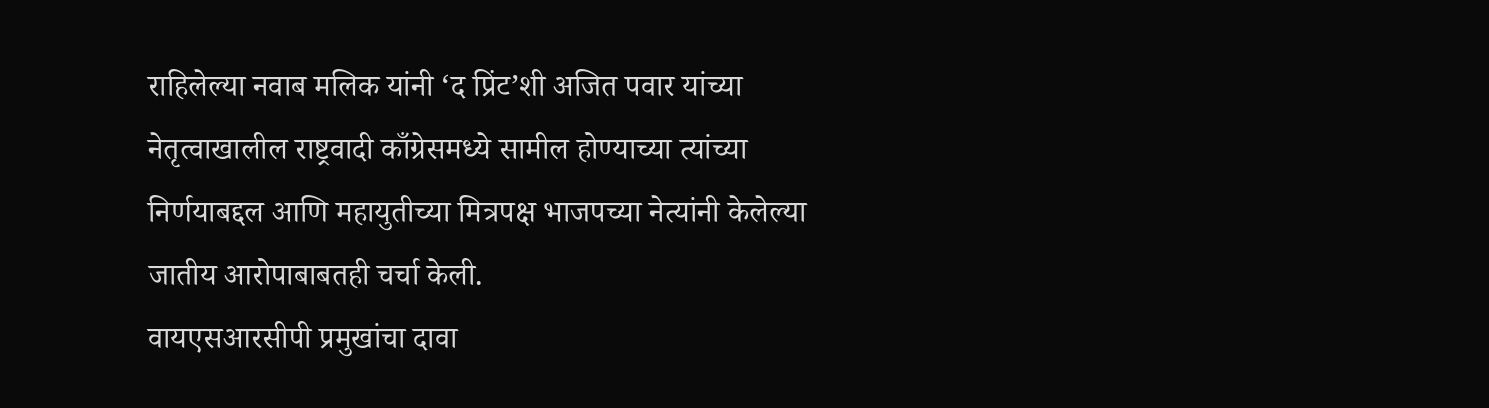राहिलेल्या नवाब मलिक यांनी ‘द प्रिंट’शी अजित पवार यांच्या नेतृत्वाखालील राष्ट्रवादी काँग्रेसमध्ये सामील होण्याच्या त्यांच्या निर्णयाबद्दल आणि महायुतीच्या मित्रपक्ष भाजपच्या नेत्यांनी केलेल्या जातीय आरोपाबाबतही चर्चा केली.
वायएसआरसीपी प्रमुखांचा दावा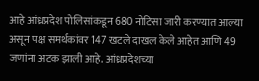आहे आंध्रप्रदेश पोलिसांकडून 680 नोटिसा जारी करण्यात आल्या असून पक्ष समर्थकांवर 147 खटले दाखल केले आहेत आणि 49 जणांना अटक झाली आहे. आंध्रप्रदेशच्या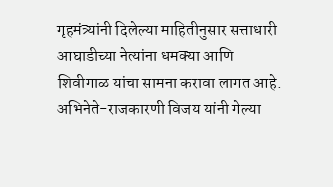गृहमंत्र्यांनी दिलेल्या माहितीनुसार सत्ताधारी आघाडीच्या नेत्यांना धमक्या आणि शिवीगाळ यांचा सामना करावा लागत आहे.
अभिनेते-राजकारणी विजय यांनी गेल्या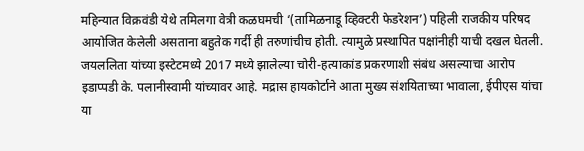महिन्यात विक्रवंडी येथे तमिलगा वेत्री कळघमची ‘(तामिळनाडू व्हिक्टरी फेडरेशन’) पहिली राजकीय परिषद आयोजित केलेली असताना बहुतेक गर्दी ही तरुणांचीच होती. त्यामुळे प्रस्थापित पक्षांनीही याची दखल घेतली.
जयललिता यांच्या इस्टेटमध्ये 2017 मध्ये झालेल्या चोरी-हत्याकांड प्रकरणाशी संबंध असल्याचा आरोप इडाप्पडी के. पलानीस्वामी यांच्यावर आहे. मद्रास हायकोर्टाने आता मुख्य संशयिताच्या भावाला, ईपीएस यांचा या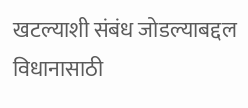खटल्याशी संबंध जोडल्याबद्दल विधानासाठी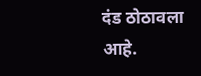दंड ठोठावला आहे.